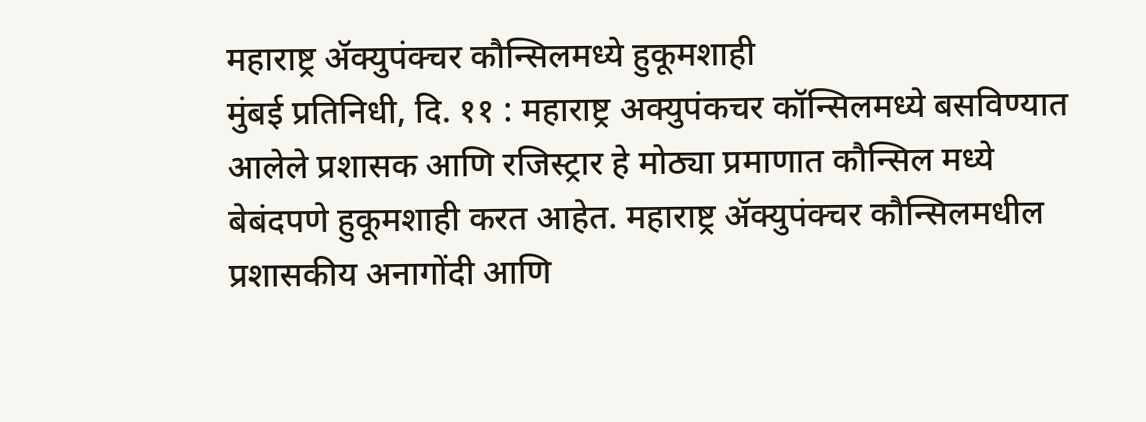महाराष्ट्र ॲक्युपंक्चर कौन्सिलमध्ये हुकूमशाही
मुंबई प्रतिनिधी, दि. ११ : महाराष्ट्र अक्युपंकचर कॉन्सिलमध्ये बसविण्यात आलेले प्रशासक आणि रजिस्ट्रार हे मोठ्या प्रमाणात कौन्सिल मध्ये बेबंदपणे हुकूमशाही करत आहेत. महाराष्ट्र ॲक्युपंक्चर कौन्सिलमधील प्रशासकीय अनागोंदी आणि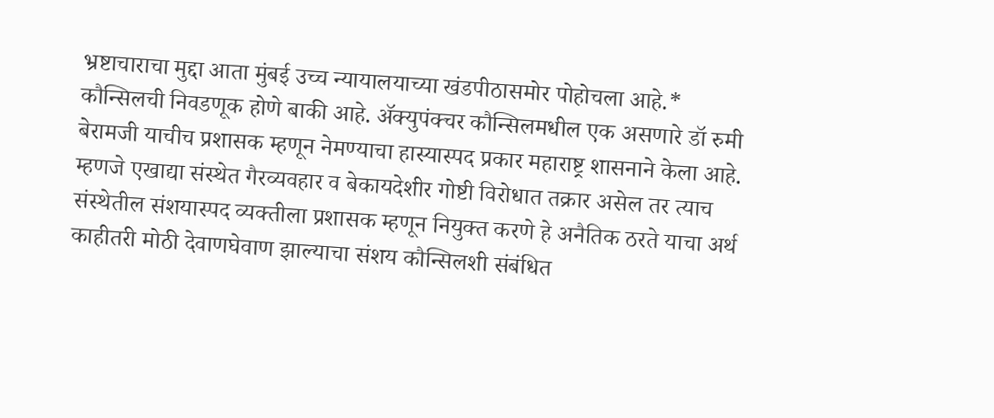भ्रष्टाचाराचा मुद्दा आता मुंबई उच्च न्यायालयाच्या खंडपीठासमोर पोहोचला आहे.*
कौन्सिलची निवडणूक होणे बाकी आहे. ॲक्युपंक्चर कौन्सिलमधील एक असणारे डॉ रुमी बेरामजी याचीच प्रशासक म्हणून नेमण्याचा हास्यास्पद प्रकार महाराष्ट्र शासनाने केला आहे. म्हणजे एखाद्या संस्थेत गैरव्यवहार व बेकायदेशीर गोष्टी विरोधात तक्रार असेल तर त्याच संस्थेतील संशयास्पद व्यक्तीला प्रशासक म्हणून नियुक्त करणे हे अनैतिक ठरते याचा अर्थ काहीतरी मोठी देवाणघेवाण झाल्याचा संशय कौन्सिलशी संबंधित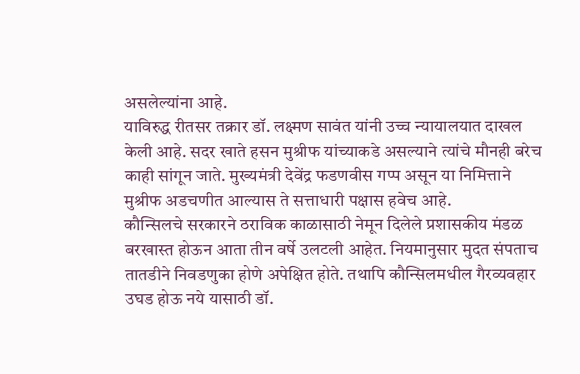असलेल्यांना आहे.
याविरुद्ध रीतसर तक्रार डॉ. लक्ष्मण सावंत यांनी उच्च न्यायालयात दाखल केली आहे. सदर खाते हसन मुश्रीफ यांच्याकडे असल्याने त्यांचे मौनही बरेच काही सांगून जाते. मुख्यमंत्री देवेंद्र फडणवीस गप्प असून या निमित्ताने मुश्रीफ अडचणीत आल्यास ते सत्ताधारी पक्षास हवेच आहे.
कौन्सिलचे सरकारने ठराविक काळासाठी नेमून दिलेले प्रशासकीय मंडळ बरखास्त होऊन आता तीन वर्षे उलटली आहेत. नियमानुसार मुदत संपताच तातडीने निवडणुका होणे अपेक्षित होते. तथापि कौन्सिलमधील गैरव्यवहार उघड होऊ नये यासाठी डॉ.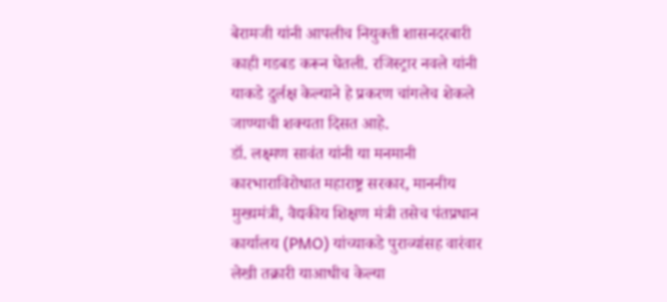बेरामजी यांनी आपलीच नियुक्ती शासनदरबारी काही गडबड करून घेतली. रजिस्ट्रार नवले यांनी याकडे दुर्लक्ष केल्याने हे प्रकरण चांगलेच शेकले जाण्याची शक्यता दिसत आहे.
डॉ. लक्ष्मण सावंत यांनी या मनमानी कारभाराविरोधात महाराष्ट्र सरकार, माननीय मुख्यमंत्री, वैद्यकीय शिक्षण मंत्री तसेच पंतप्रधान कार्यालय (PMO) यांच्याकडे पुराव्यांसह वारंवार लेखी तक्रारी याआधीच केल्या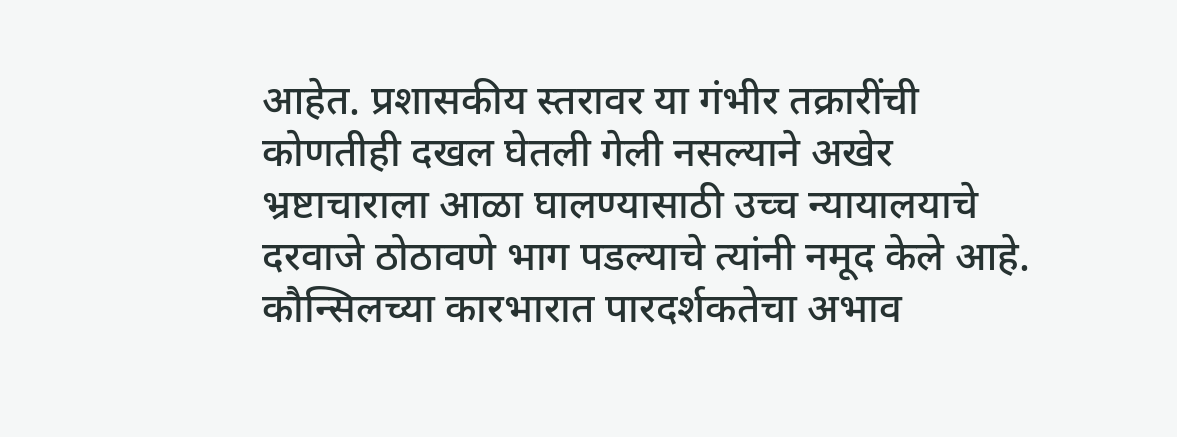आहेत. प्रशासकीय स्तरावर या गंभीर तक्रारींची कोणतीही दखल घेतली गेली नसल्याने अखेर भ्रष्टाचाराला आळा घालण्यासाठी उच्च न्यायालयाचे दरवाजे ठोठावणे भाग पडल्याचे त्यांनी नमूद केले आहे.
कौन्सिलच्या कारभारात पारदर्शकतेचा अभाव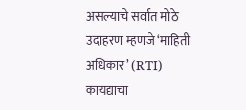असल्याचे सर्वात मोठे उदाहरण म्हणजे ‘माहिती अधिकार’ (RTI) कायद्याचा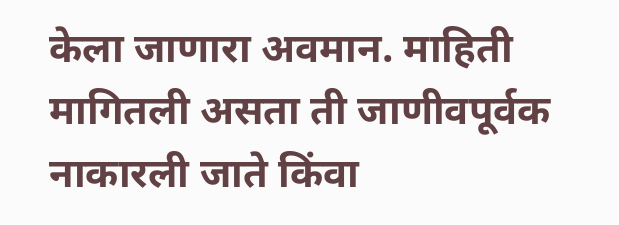केला जाणारा अवमान. माहिती मागितली असता ती जाणीवपूर्वक नाकारली जाते किंवा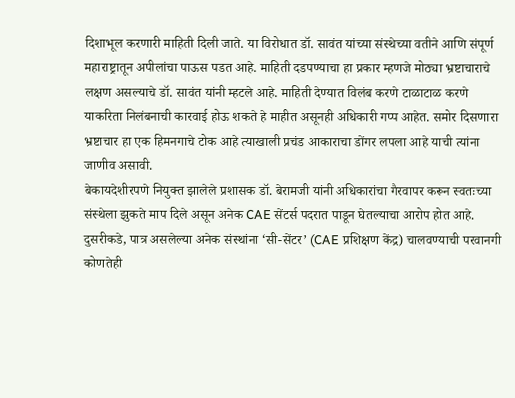दिशाभूल करणारी माहिती दिली जाते. या विरोधात डॉ. सावंत यांच्या संस्थेच्या वतीने आणि संपूर्ण महाराष्ट्रातून अपीलांचा पाऊस पडत आहे. माहिती दडपण्याचा हा प्रकार म्हणजे मोठ्या भ्रष्टाचाराचे लक्षण असल्याचे डॉ. सावंत यांनी म्हटले आहे. माहिती देण्यात विलंब करणे टाळाटाळ करणे याकरिता निलंबनाची कारवाई होऊ शकते हे माहीत असूनही अधिकारी गप्प आहेत. समोर दिसणारा भ्रष्टाचार हा एक हिमनगाचे टोक आहे त्याखाली प्रचंड आकाराचा डोंगर लपला आहे याची त्यांना जाणीव असावी.
बेकायदेशीरपणे नियुक्त झालेले प्रशासक डॉ. बेरामजी यांनी अधिकारांचा गैरवापर करून स्वतःच्या संस्थेला झुकते माप दिले असून अनेक CAE सेंटर्स पदरात पाडून घेतल्याचा आरोप होत आहे. दुसरीकडे, पात्र असलेल्या अनेक संस्थांना ‘सी-सेंटर’ (CAE प्रशिक्षण केंद्र) चालवण्याची परवानगी कोणतेही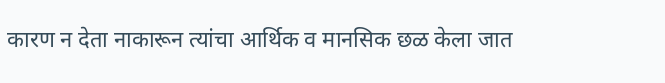कारण न देता नाकारून त्यांचा आर्थिक व मानसिक छळ केला जात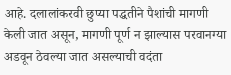आहे. दलालांकरवी छुप्या पद्धतीने पैशांची मागणी केली जात असून, मागणी पूर्ण न झाल्यास परवानग्या अडवून ठेवल्या जात असल्याची वदंता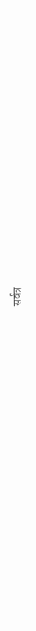सर्वत्र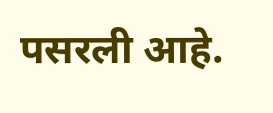पसरली आहे.